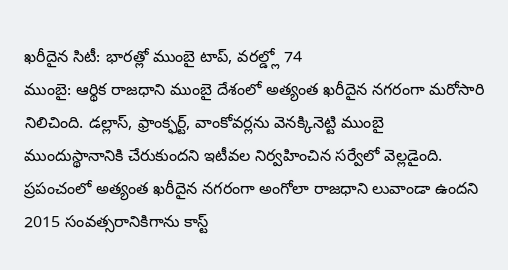ఖరీదైన సిటీ: భారత్లో ముంబై టాప్, వరల్డ్లో 74
ముంబై: ఆర్థిక రాజధాని ముంబై దేశంలో అత్యంత ఖరీదైన నగరంగా మరోసారి నిలిచింది. డల్లాస్, ఫ్రాంక్ఫర్ట్, వాంకోవర్లను వెనక్కినెట్టి ముంబై ముందుస్థానానికి చేరుకుందని ఇటీవల నిర్వహించిన సర్వేలో వెల్లడైంది.
ప్రపంచంలో అత్యంత ఖరీదైన నగరంగా అంగోలా రాజధాని లువాండా ఉందని 2015 సంవత్సరానికిగాను కాస్ట్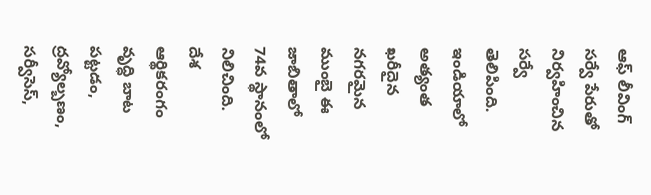ఆఫ్ లీవింగ్ సర్వే పేరుతో నిర్వహించిన సర్వే తెలిపింది. ఇండియాలో అత్యంత ఖరీదైన నగరమైన ముంబై ఈ జాబితాలో 74వ స్థానంలో నిలిచింది.
దేశ ఆర్థికరంగం వృద్ధి బాట పట్టడం, ద్రవ్యోల్బణం, సర్వీసెస్,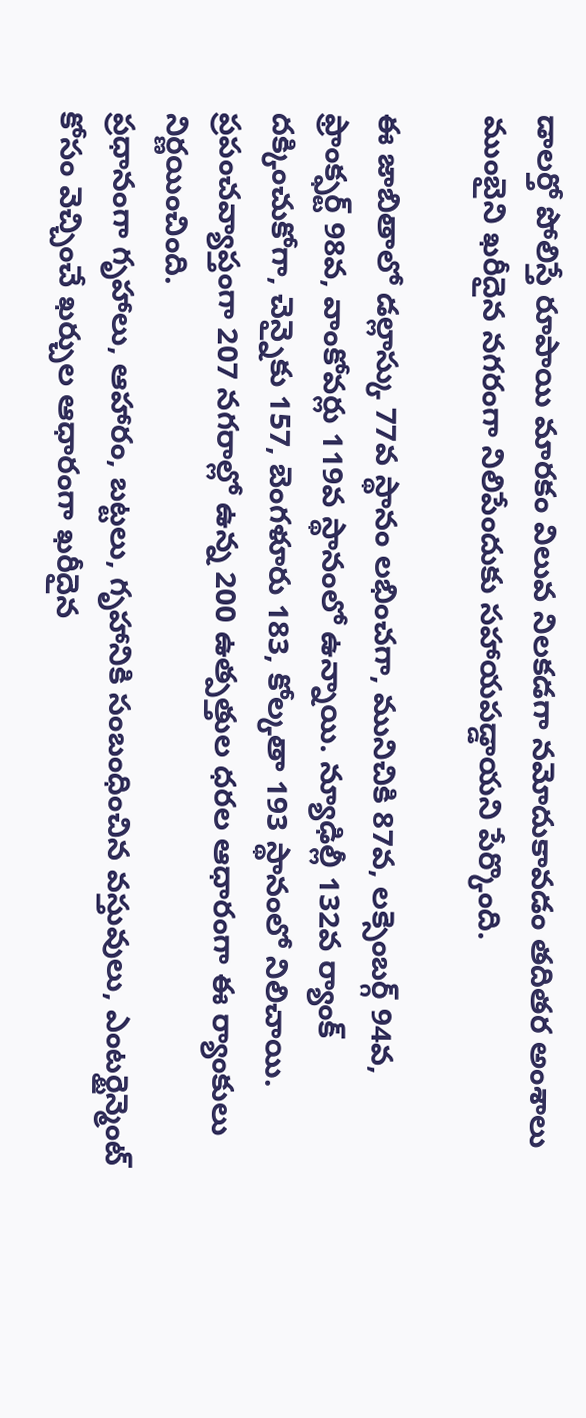డాలర్తో పోలిస్తే రూపాయి మారకం విలువ నిలకడగా నమోదుకావడం తదితర అంశాలు ముంబైని ఖరీదైన నగరంగా నిలిపేందుకు సహాయపడ్డాయని పేర్కొంది.

ఈ జాబితాలో డల్లాస్కు 77వ స్థానం లభించగా, మునిచికి 87వ, లక్సెంబర్గ్ 94వ, ఫ్రాంక్ఫర్ట్ 98వ, వాంకోవర్లు 119వ స్థానంలో ఉన్నాయి. న్యూఢిల్లీ 132వ ర్యాంక్ దక్కించుకోగా, చెన్నైకు 157, బెంగళూరు 183, కోల్కతా 193 స్థానంలో నిలిచాయి. ప్రపంచవ్యాప్తంగా 207 నగరాల్లో ఉన్న 200 ఉత్పత్తుల ధరల ఆధారంగా ఈ ర్యాంకులు నిర్ణయించింది.
ప్రధానంగా గృహాలు, ఆహారం, బట్టలు, గృహానికి సంబంధించిన వస్తువులు, ఎంటర్టైన్మెంట్ కోసం వెచ్చించే ఖర్చుల ఆధారంగా ఖరీదైన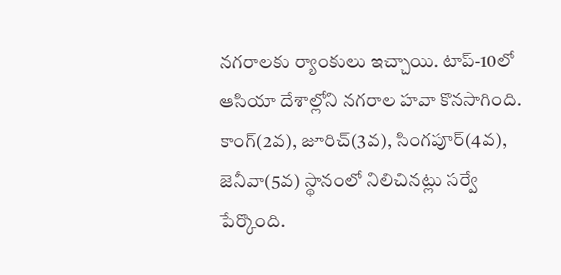నగరాలకు ర్యాంకులు ఇచ్చాయి. టాప్-10లో ఆసియా దేశాల్లోని నగరాల హవా కొనసాగింది. కాంగ్(2వ), జూరిచ్(3వ), సింగపూర్(4వ), జెనీవా(5వ) స్థానంలో నిలిచినట్లు సర్వే పేర్కొంది.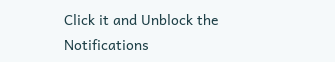Click it and Unblock the Notifications